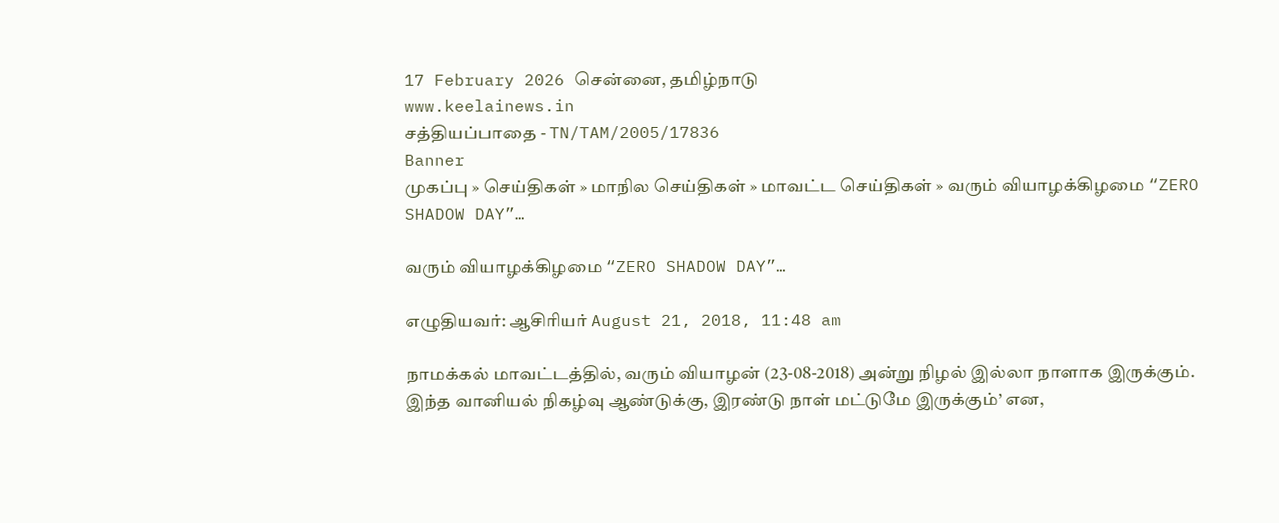17 February 2026 சென்னை, தமிழ்நாடு
www.keelainews.in
சத்தியப்பாதை - TN/TAM/2005/17836
Banner
முகப்பு » செய்திகள் » மாநில செய்திகள் » மாவட்ட செய்திகள் » வரும் வியாழக்கிழமை “ZERO SHADOW DAY”…

வரும் வியாழக்கிழமை “ZERO SHADOW DAY”…

எழுதியவர்: ஆசிரியர் August 21, 2018, 11:48 am

நாமக்கல் மாவட்டத்தில், வரும் வியாழன் (23-08-2018) அன்று நிழல் இல்லா நாளாக இருக்கும். இந்த வானியல் நிகழ்வு ஆண்டுக்கு, இரண்டு நாள் மட்டுமே இருக்கும்’ என,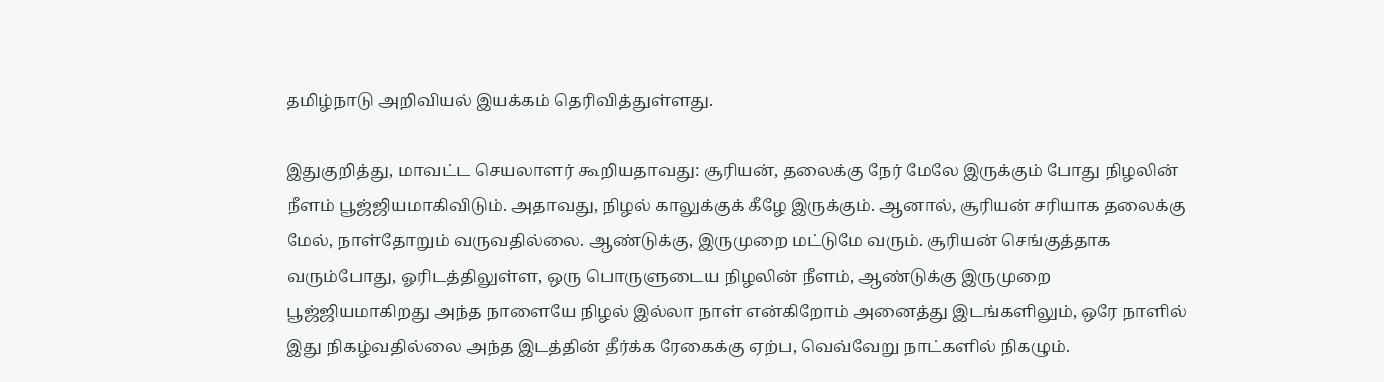தமிழ்நாடு அறிவியல் இயக்கம் தெரிவித்துள்ளது.

இதுகுறித்து, மாவட்ட செயலாளர் கூறியதாவது: சூரியன், தலைக்கு நேர் மேலே இருக்கும் போது நிழலின் நீளம் பூஜ்ஜியமாகிவிடும். அதாவது, நிழல் காலுக்குக் கீழே இருக்கும். ஆனால், சூரியன் சரியாக தலைக்கு மேல், நாள்தோறும் வருவதில்லை. ஆண்டுக்கு, இருமுறை மட்டுமே வரும். சூரியன் செங்குத்தாக வரும்போது, ஓரிடத்திலுள்ள, ஒரு பொருளுடைய நிழலின் நீளம், ஆண்டுக்கு இருமுறை பூஜ்ஜியமாகிறது அந்த நாளையே நிழல் இல்லா நாள் என்கிறோம் அனைத்து இடங்களிலும், ஒரே நாளில் இது நிகழ்வதில்லை அந்த இடத்தின் தீர்க்க ரேகைக்கு ஏற்ப, வெவ்வேறு நாட்களில் நிகழும்.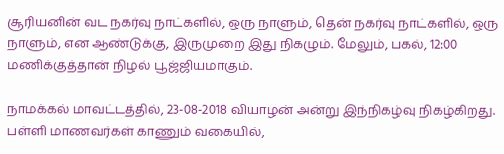சூரியனின் வட நகர்வு நாட்களில், ஒரு நாளும், தென் நகர்வு நாட்களில், ஒரு நாளும், என ஆண்டுக்கு, இருமுறை இது நிகழும். மேலும், பகல், 12:00 மணிக்குத்தான் நிழல் பூஜ்ஜியமாகும்.

நாமக்கல் மாவட்டத்தில், 23-08-2018 வியாழன் அன்று இந்நிகழ்வு நிகழ்கிறது. பள்ளி மாணவர்கள் காணும் வகையில்,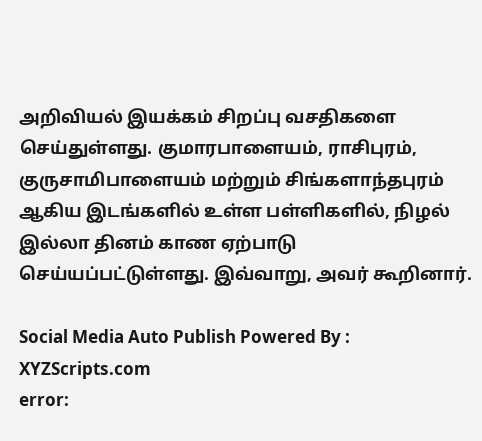அறிவியல் இயக்கம் சிறப்பு வசதிகளை செய்துள்ளது. குமாரபாளையம், ராசிபுரம், குருசாமிபாளையம் மற்றும் சிங்களாந்தபுரம் ஆகிய இடங்களில் உள்ள பள்ளிகளில், நிழல் இல்லா தினம் காண ஏற்பாடு செய்யப்பட்டுள்ளது. இவ்வாறு, அவர் கூறினார்.

Social Media Auto Publish Powered By : XYZScripts.com
error: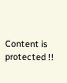Content is protected !!